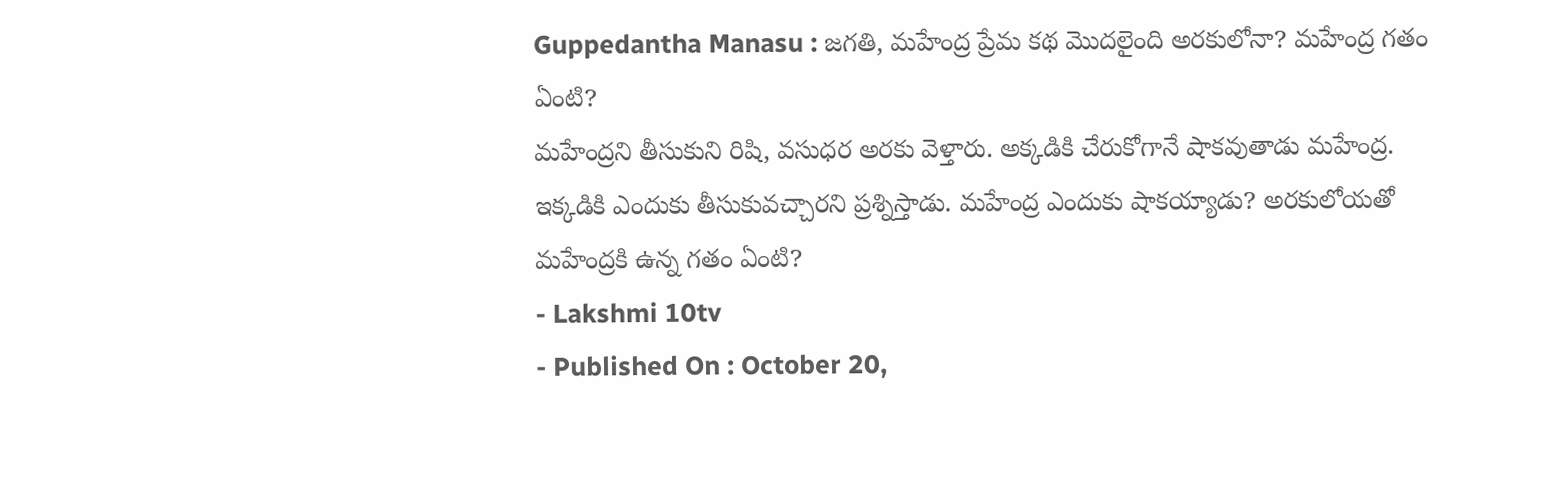Guppedantha Manasu : జగతి, మహేంద్ర ప్రేమ కథ మొదలైంది అరకులోనా? మహేంద్ర గతం ఏంటి?
మహేంద్రని తీసుకుని రిషి, వసుధర అరకు వెళ్తారు. అక్కడికి చేరుకోగానే షాకవుతాడు మహేంద్ర. ఇక్కడికి ఎందుకు తీసుకువచ్చారని ప్రశ్నిస్తాడు. మహేంద్ర ఎందుకు షాకయ్యాడు? అరకులోయతో మహేంద్రకి ఉన్న గతం ఏంటి?
- Lakshmi 10tv
- Published On : October 20,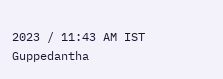2023 / 11:43 AM IST
Guppedantha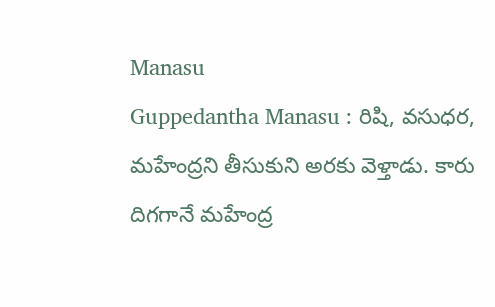Manasu
Guppedantha Manasu : రిషి, వసుధర, మహేంద్రని తీసుకుని అరకు వెళ్తాడు. కారు దిగగానే మహేంద్ర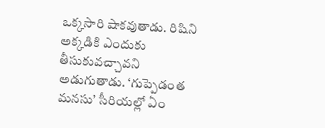ఒక్కసారి షాకవుతాడు. రిషిని అక్కడికి ఎందుకు తీసుకువచ్చావని అడుగుతాడు. ‘గుప్పెడంత మనసు’ సీరియల్లో ఏం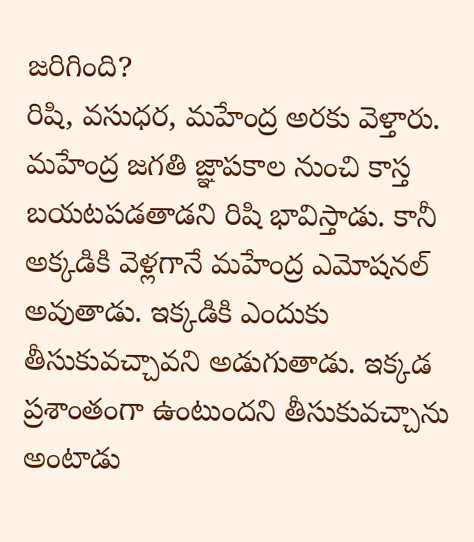జరిగింది?
రిషి, వసుధర, మహేంద్ర అరకు వెళ్తారు. మహేంద్ర జగతి జ్ఞాపకాల నుంచి కాస్త బయటపడతాడని రిషి భావిస్తాడు. కానీ అక్కడికి వెళ్లగానే మహేంద్ర ఎమోషనల్ అవుతాడు. ఇక్కడికి ఎందుకు తీసుకువచ్చావని అడుగుతాడు. ఇక్కడ ప్రశాంతంగా ఉంటుందని తీసుకువచ్చాను అంటాడు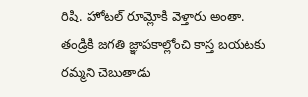రిషి. హోటల్ రూమ్లోకి వెళ్తారు అంతా. తండ్రికి జగతి జ్ఞాపకాల్లోంచి కాస్త బయటకు రమ్మని చెబుతాడు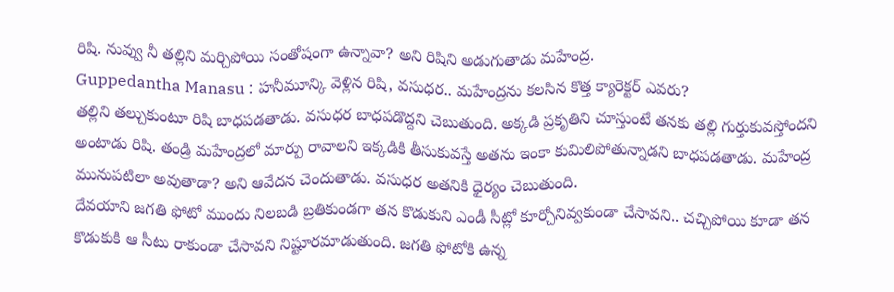రిషి. నువ్వు నీ తల్లిని మర్చిపోయి సంతోషంగా ఉన్నావా? అని రిషిని అడుగుతాడు మహేంద్ర.
Guppedantha Manasu : హనీమూన్కి వెళ్లిన రిషి, వసుధర.. మహేంద్రను కలసిన కొత్త క్యారెక్టర్ ఎవరు?
తల్లిని తల్చుకుంటూ రిషి బాధపడతాడు. వసుధర బాధపడొద్దని చెబుతుంది. అక్కడి ప్రకృతిని చూస్తుంటే తనకు తల్లి గుర్తుకువస్తోందని అంటాడు రిషి. తండ్రి మహేంద్రలో మార్పు రావాలని ఇక్కడికి తీసుకువస్తే అతను ఇంకా కుమిలిపోతున్నాడని బాధపడతాడు. మహేంద్ర మునుపటిలా అవుతాడా? అని ఆవేదన చెందుతాడు. వసుధర అతనికి ధైర్యం చెబుతుంది.
దేవయాని జగతి ఫోటో ముందు నిలబడి బ్రతికుండగా తన కొడుకుని ఎండీ సీట్లో కూర్చోనివ్వకుండా చేసావని.. చచ్చిపోయి కూడా తన కొడుకుకి ఆ సీటు రాకుండా చేసావని నిష్టూరమాడుతుంది. జగతి ఫోటోకి ఉన్న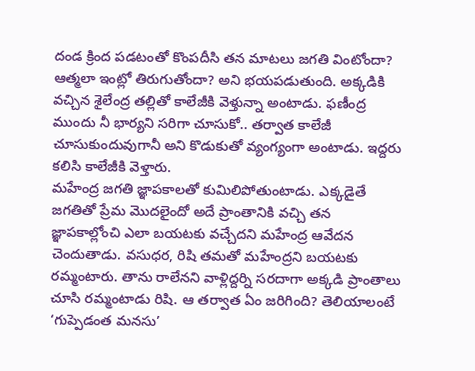దండ క్రింద పడటంతో కొంపదీసి తన మాటలు జగతి వింటోందా? ఆత్మలా ఇంట్లో తిరుగుతోందా? అని భయపడుతుంది. అక్కడికి వచ్చిన శైలేంద్ర తల్లితో కాలేజీకి వెళ్తున్నా అంటాడు. ఫణీంద్ర ముందు నీ భార్యని సరిగా చూసుకో.. తర్వాత కాలేజీ చూసుకుందువుగానీ అని కొడుకుతో వ్యంగ్యంగా అంటాడు. ఇద్దరు కలిసి కాలేజీకి వెళ్తారు.
మహేంద్ర జగతి జ్ఞాపకాలతో కుమిలిపోతుంటాడు. ఎక్కడైతే జగతితో ప్రేమ మొదలైందో అదే ప్రాంతానికి వచ్చి తన జ్ఞాపకాల్లోంచి ఎలా బయటకు వచ్చేదని మహేంద్ర ఆవేదన చెందుతాడు. వసుధర, రిషి తమతో మహేంద్రని బయటకు రమ్మంటారు. తాను రాలేనని వాళ్లిద్దర్ని సరదాగా అక్కడి ప్రాంతాలు చూసి రమ్మంటాడు రిషి. ఆ తర్వాత ఏం జరిగింది? తెలియాలంటే ‘గుప్పెడంత మనసు’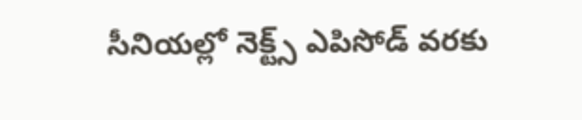సీనియల్లో నెక్ట్స్ ఎపిసోడ్ వరకు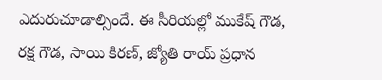ఎదురుచూడాల్సిందే. ఈ సీరియల్లో ముకేష్ గౌడ, రక్ష గౌడ, సాయి కిరణ్, జ్యోతి రాయ్ ప్రధాన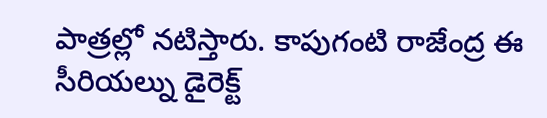పాత్రల్లో నటిస్తారు. కాపుగంటి రాజేంద్ర ఈ సీరియల్ను డైరెక్ట్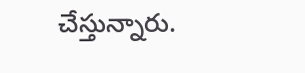చేస్తున్నారు.